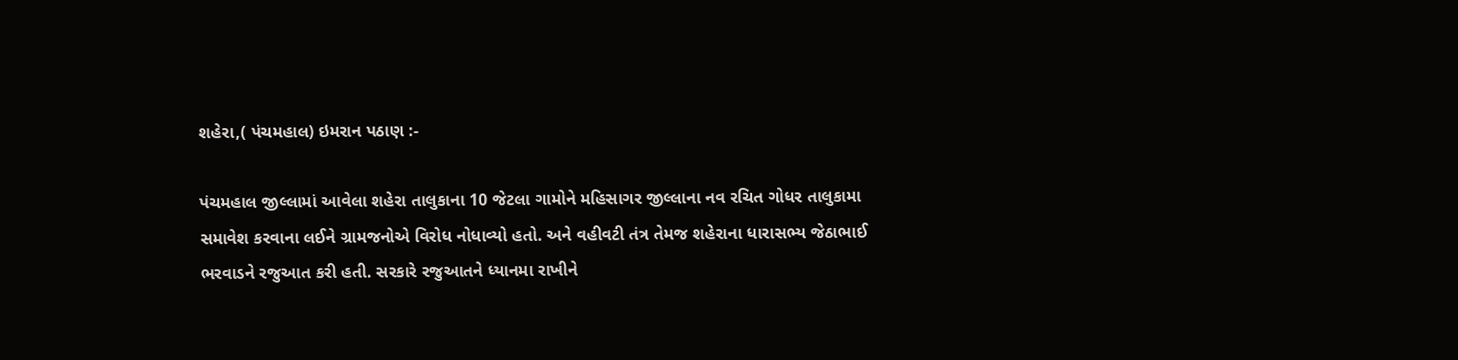શહેરા,( પંચમહાલ) ઇમરાન પઠાણ :-

પંચમહાલ જીલ્લામાં આવેલા શહેરા તાલુકાના 10 જેટલા ગામોને મહિસાગર જીલ્લાના નવ રચિત ગોધર તાલુકામા સમાવેશ કરવાના લઈને ગ્રામજનોએ વિરોધ નોધાવ્યો હતો. અને વહીવટી તંત્ર તેમજ શહેરાના ધારાસભ્ય જેઠાભાઈ ભરવાડને રજુઆત કરી હતી. સરકારે રજુઆતને ધ્યાનમા રાખીને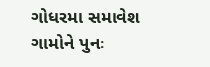ગોધરમા સમાવેશ ગામોને પુનઃ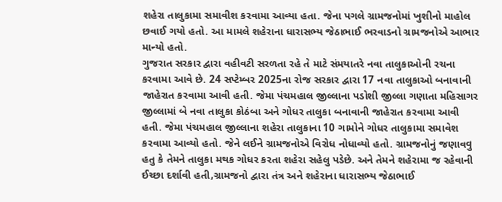શહેરા તાલુકામા સમાવીશ કરવામા આવ્યા હતા. જેના પગલે ગ્રામજનોમાં ખુશીનો માહોલ છવાઈ ગયો હતો. આ મામલે શહેરાના ધારાસભ્ય જેઠાભાઈ ભરવાડનો ગ્રામજનોએ આભાર માન્યો હતો.
ગુજરાત સરકાર દ્વારા વહીવટી સરળતા રહે તે માટે સંમયાતરે નવા તાલુકાઓની રચના કરવામા આવે છે. 24 સપ્ટેમ્બર 2025ના રોજ સરકાર દ્વારા 17 નવા તાલુકાઓ બનાવાની જાહેરાત કરવામા આવી હતી. જેમા પંચમહાલ જીલ્લાના પડોશી જીલ્લા ગણાતા મહિસાગર જીલ્લામાં બે નવા તાલુકા કોઠંબા અને ગોધર તાલુકા બનાવાની જાહેરાત કરવામા આવી હતી. જેમા પંચમહાલ જીલ્લાના શહેરા તાલુકાના 10 ગામોને ગોધર તાલુકામા સમાવેશ કરવામા આવ્યો હતો. જેને લઈને ગ્રામજનોએ વિરોધ નોધાવ્યો હતો. ગ્રામજનોનું જણાવવુ હતુ કે તેમને તાલુકા મથક ગોધર કરતા શહેરા સહેલુ પડેછે. અને તેમને શહેરામા જ રહેવાની ઈચ્છા દર્શાવી હતી,ગ્રામજનો દ્વારા તંત્ર અને શહેરાના ધારાસભ્ય જેઠાભાઈ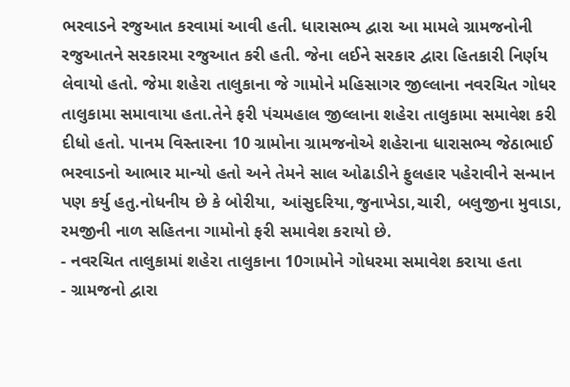ભરવાડને રજુઆત કરવામાં આવી હતી. ધારાસભ્ય દ્વારા આ મામલે ગ્રામજનોની રજુઆતને સરકારમા રજુઆત કરી હતી. જેના લઈને સરકાર દ્વારા હિતકારી નિર્ણય લેવાયો હતો. જેમા શહેરા તાલુકાના જે ગામોને મહિસાગર જીલ્લાના નવરચિત ગોધર તાલુકામા સમાવાયા હતા.તેને ફરી પંચમહાલ જીલ્લાના શહેરા તાલુકામા સમાવેશ કરી દીધો હતો. પાનમ વિસ્તારના 10 ગ્રામોના ગ્રામજનોએ શહેરાના ધારાસભ્ય જેઠાભાઈ ભરવાડનો આભાર માન્યો હતો અને તેમને સાલ ઓઢાડીને ફુલહાર પહેરાવીને સન્માન પણ કર્યુ હતુ.નોધનીય છે કે બોરીયા, આંસુદરિયા,જુનાખેડા,ચારી, બલુજીના મુવાડા, રમજીની નાળ સહિતના ગામોનો ફરી સમાવેશ કરાયો છે.
- નવરચિત તાલુકામાં શહેરા તાલુકાના 10ગામોને ગોધરમા સમાવેશ કરાયા હતા
- ગ્રામજનો દ્વારા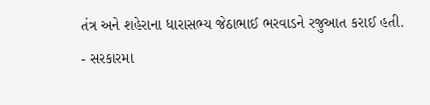તંત્ર અને શહેરાના ધારાસભ્ય જેઠાભાઈ ભરવાડને રજુઆત કરાઈ હતી.
- સરકારમા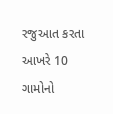રજુઆત કરતા આખરે 10 ગામોનો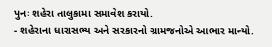પુનઃ શહેરા તાલુકામા સમાવેશ કરાયો.
- શહેરાના ધારાસભ્ય અને સરકારનો ગ્રામજનોએ આભાર માન્યો.